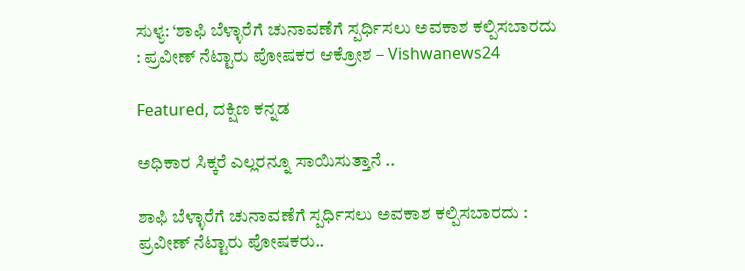ಸುಳ್ಯ: ‘ಶಾಫಿ ಬೆಳ್ಳಾರೆಗೆ ಚುನಾವಣೆಗೆ ಸ್ಪರ್ಧಿಸಲು ಅವಕಾಶ ಕಲ್ಪಿಸಬಾರದು : ಪ್ರವೀಣ್ ನೆಟ್ಟಾರು ಪೋಷಕರ ಆಕ್ರೋಶ – Vishwanews24

Featured, ದಕ್ಷಿಣ ಕನ್ನಡ

ಅಧಿಕಾರ ಸಿಕ್ಕರೆ ಎಲ್ಲರನ್ನೂ ಸಾಯಿಸುತ್ತಾನೆ ..

ಶಾಫಿ ಬೆಳ್ಳಾರೆಗೆ ಚುನಾವಣೆಗೆ ಸ್ಪರ್ಧಿಸಲು ಅವಕಾಶ ಕಲ್ಪಿಸಬಾರದು : ಪ್ರವೀಣ್‌ ನೆಟ್ಟಾರು ಪೋಷಕರು..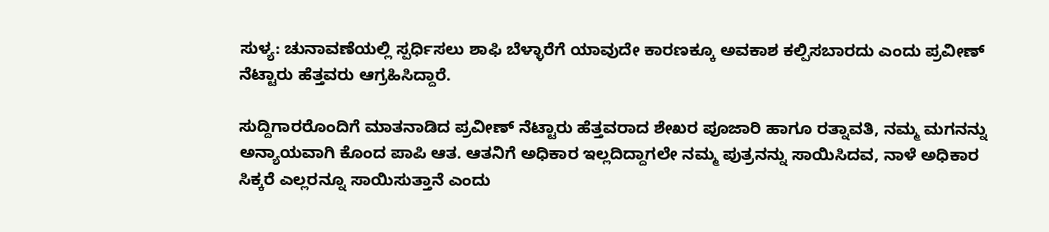ಸುಳ್ಯ: ಚುನಾವಣೆಯಲ್ಲಿ ಸ್ಪರ್ಧಿಸಲು ಶಾಫಿ ಬೆಳ್ಳಾರೆಗೆ ಯಾವುದೇ ಕಾರಣಕ್ಕೂ ಅವಕಾಶ ಕಲ್ಪಿಸಬಾರದು ಎಂದು ಪ್ರವೀಣ್ ನೆಟ್ಟಾರು ಹೆತ್ತವರು ಆಗ್ರಹಿಸಿದ್ದಾರೆ.

ಸುದ್ದಿಗಾರರೊಂದಿಗೆ ಮಾತನಾಡಿದ ಪ್ರವೀಣ್‌ ನೆಟ್ಟಾರು ಹೆತ್ತವರಾದ ಶೇಖರ ಪೂಜಾರಿ ಹಾಗೂ ರತ್ನಾವತಿ, ನಮ್ಮ ಮಗನನ್ನು ಅನ್ಯಾಯವಾಗಿ ಕೊಂದ ಪಾಪಿ ಆತ. ಆತನಿಗೆ ಅಧಿಕಾರ ಇಲ್ಲದಿದ್ದಾಗಲೇ ನಮ್ಮ ಪುತ್ರನನ್ನು ಸಾಯಿಸಿದವ, ನಾಳೆ ಅಧಿಕಾರ ಸಿಕ್ಕರೆ ಎಲ್ಲರನ್ನೂ ಸಾಯಿಸುತ್ತಾನೆ ಎಂದು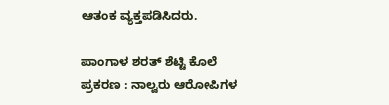ಆತಂಕ ವ್ಯಕ್ತಪಡಿಸಿದರು.

ಪಾಂಗಾಳ ಶರತ್ ಶೆಟ್ಟಿ ಕೊಲೆ ಪ್ರಕರಣ : ನಾಲ್ವರು ಆರೋಪಿಗಳ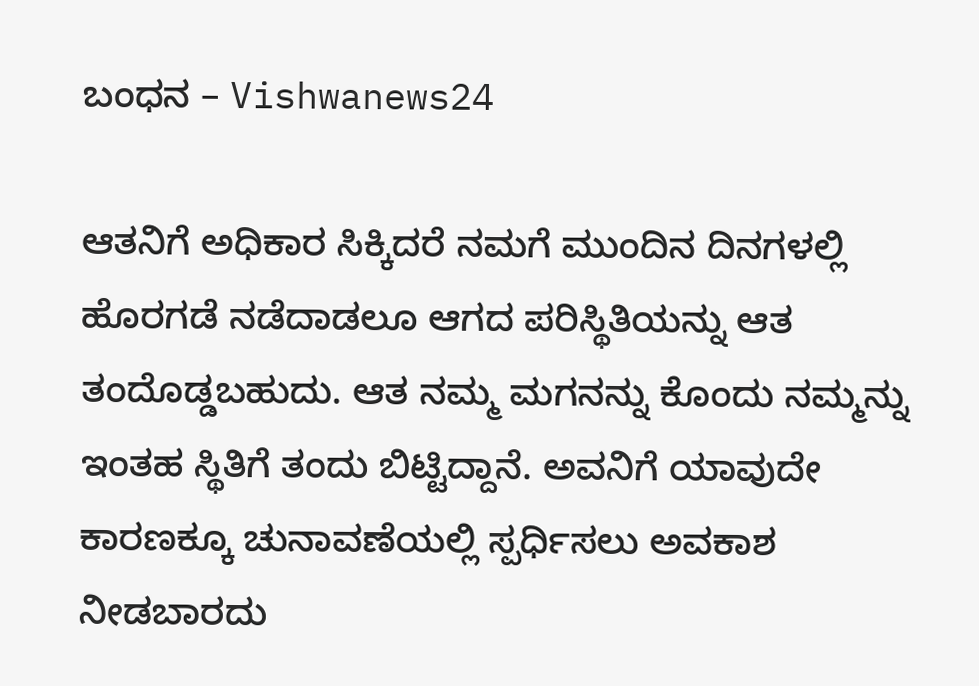ಬಂಧನ – Vishwanews24

ಆತನಿಗೆ ಅಧಿಕಾರ ಸಿಕ್ಕಿದರೆ ನಮಗೆ ಮುಂದಿನ ದಿನಗಳಲ್ಲಿ ಹೊರಗಡೆ ನಡೆದಾಡಲೂ ಆಗದ ಪರಿಸ್ಥಿತಿಯನ್ನು ಆತ ತಂದೊಡ್ಡಬಹುದು. ಆತ ನಮ್ಮ ಮಗನನ್ನು ಕೊಂದು ನಮ್ಮನ್ನು ಇಂತಹ ಸ್ಥಿತಿಗೆ ತಂದು ಬಿಟ್ಟಿದ್ದಾನೆ. ಅವನಿಗೆ ಯಾವುದೇ ಕಾರಣಕ್ಕೂ ಚುನಾವಣೆಯಲ್ಲಿ ಸ್ಪರ್ಧಿಸಲು ಅವಕಾಶ ನೀಡಬಾರದು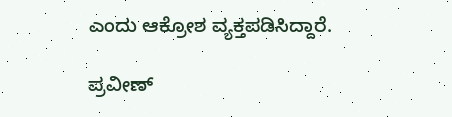ಎಂದು ಆಕ್ರೋಶ ವ್ಯಕ್ತಪಡಿಸಿದ್ದಾರೆ.

ಪ್ರವೀಣ್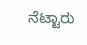ನೆಟ್ಟಾರು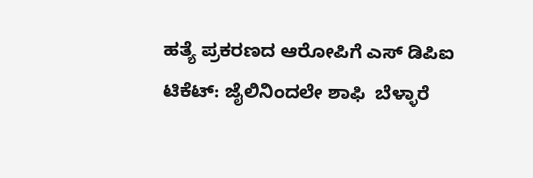ಹತ್ಯೆ ಪ್ರಕರಣದ ಆರೋಪಿಗೆ ಎಸ್ ಡಿಪಿಐ ಟಿಕೆಟ್: ಜೈಲಿನಿಂದಲೇ ಶಾಫಿ  ಬೆಳ್ಳಾರೆ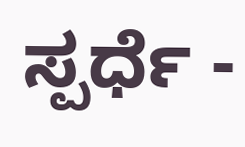ಸ್ಪರ್ಧೆ -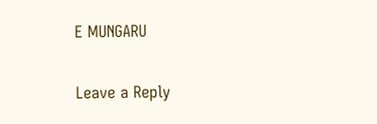E MUNGARU

Leave a Reply